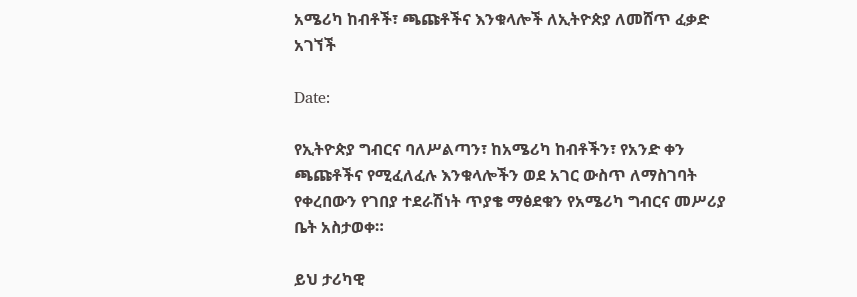አሜሪካ ከብቶች፣ ጫጩቶችና እንቁላሎች ለኢትዮጵያ ለመሸጥ ፈቃድ አገኘች

Date:

የኢትዮጵያ ግብርና ባለሥልጣን፣ ከአሜሪካ ከብቶችን፣ የአንድ ቀን ጫጩቶችና የሚፈለፈሉ እንቁላሎችን ወደ አገር ውስጥ ለማስገባት የቀረበውን የገበያ ተደራሽነት ጥያቄ ማፅደቁን የአሜሪካ ግብርና መሥሪያ ቤት አስታወቀ።

ይህ ታሪካዊ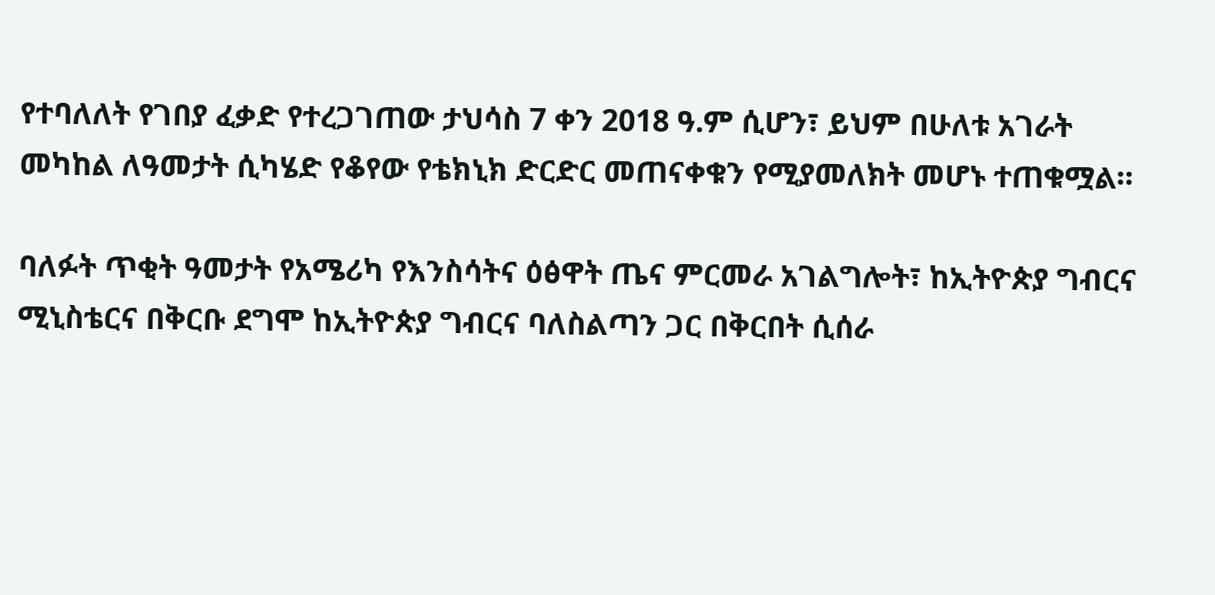የተባለለት የገበያ ፈቃድ የተረጋገጠው ታህሳስ 7 ቀን 2018 ዓ.ም ሲሆን፣ ይህም በሁለቱ አገራት መካከል ለዓመታት ሲካሄድ የቆየው የቴክኒክ ድርድር መጠናቀቁን የሚያመለክት መሆኑ ተጠቁሟል።

ባለፉት ጥቂት ዓመታት የአሜሪካ የእንስሳትና ዕፅዋት ጤና ምርመራ አገልግሎት፣ ከኢትዮጵያ ግብርና ሚኒስቴርና በቅርቡ ደግሞ ከኢትዮጵያ ግብርና ባለስልጣን ጋር በቅርበት ሲሰራ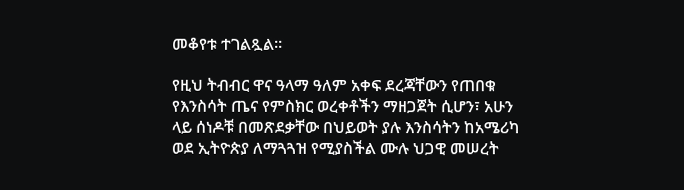መቆየቱ ተገልጿል።

የዚህ ትብብር ዋና ዓላማ ዓለም አቀፍ ደረጃቸውን የጠበቁ የእንስሳት ጤና የምስክር ወረቀቶችን ማዘጋጀት ሲሆን፣ አሁን ላይ ሰነዶቹ በመጽደቃቸው በህይወት ያሉ እንስሳትን ከአሜሪካ ወደ ኢትዮጵያ ለማጓጓዝ የሚያስችል ሙሉ ህጋዊ መሠረት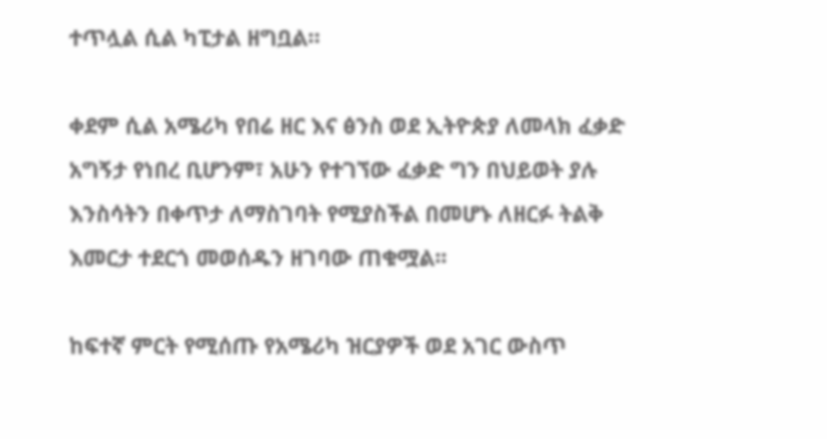ተጥሏል ሲል ካፒታል ዘግቧል።

ቀደም ሲል አሜሪካ የበሬ ዘር እና ፅንስ ወደ ኢትዮጵያ ለመላክ ፈቃድ አግኝታ የነበረ ቢሆንም፣ አሁን የተገኘው ፈቃድ ግን በህይወት ያሉ እንስሳትን በቀጥታ ለማስገባት የሚያስችል በመሆኑ ለዘርፉ ትልቅ እመርታ ተደርጎ መወሰዱን ዘገባው ጠቁሟል፡፡

ከፍተኛ ምርት የሚሰጡ የአሜሪካ ዝርያዎች ወደ አገር ውስጥ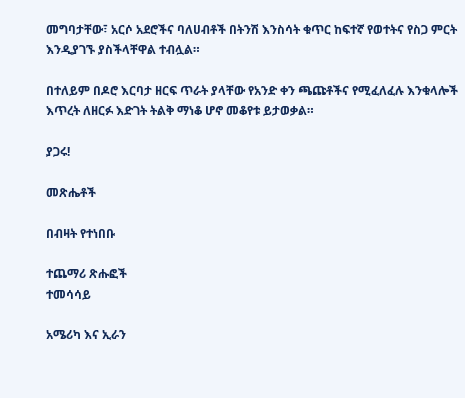መግባታቸው፣ አርሶ አደሮችና ባለሀብቶች በትንሽ እንስሳት ቁጥር ከፍተኛ የወተትና የስጋ ምርት እንዲያገኙ ያስችላቸዋል ተብሏል።

በተለይም በዶሮ እርባታ ዘርፍ ጥራት ያላቸው የአንድ ቀን ጫጩቶችና የሚፈለፈሉ እንቁላሎች እጥረት ለዘርፉ እድገት ትልቅ ማነቆ ሆኖ መቆየቱ ይታወቃል።

ያጋሩ!

መጽሔቶች

በብዛት የተነበቡ

ተጨማሪ ጽሑፎች
ተመሳሳይ

አሜሪካ እና ኢራን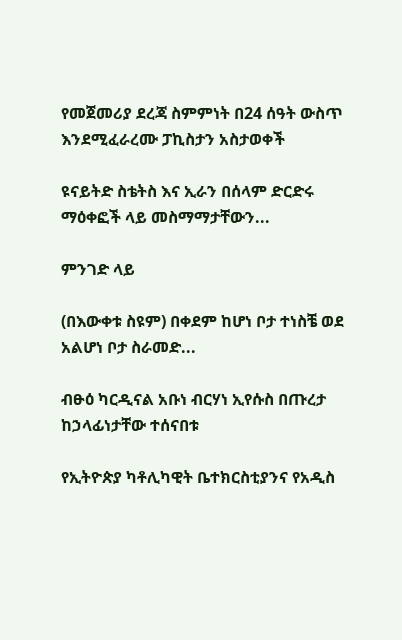የመጀመሪያ ደረጃ ስምምነት በ24 ሰዓት ውስጥ እንደሚፈራረሙ ፓኪስታን አስታወቀች

ዩናይትድ ስቴትስ እና ኢራን በሰላም ድርድሩ ማዕቀፎች ላይ መስማማታቸውን...

ምንገድ ላይ

(በእውቀቱ ስዩም) በቀደም ከሆነ ቦታ ተነስቼ ወደ አልሆነ ቦታ ስራመድ...

ብፁዕ ካርዲናል አቡነ ብርሃነ ኢየሱስ በጡረታ ከኃላፊነታቸው ተሰናበቱ

የኢትዮጵያ ካቶሊካዊት ቤተክርስቲያንና የአዲስ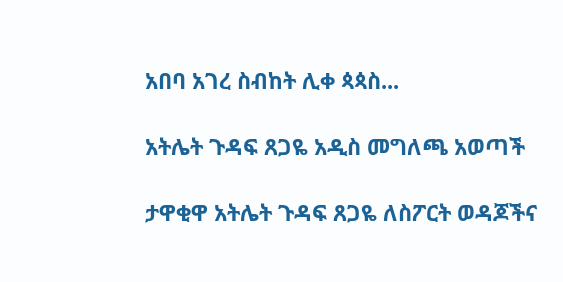አበባ አገረ ስብከት ሊቀ ጳጳስ...

አትሌት ጉዳፍ ጸጋዬ አዲስ መግለጫ አወጣች

ታዋቂዋ አትሌት ጉዳፍ ጸጋዬ ለስፖርት ወዳጆችና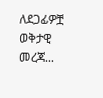ለደጋፊዎቿ ወቅታዊ መረጃ...